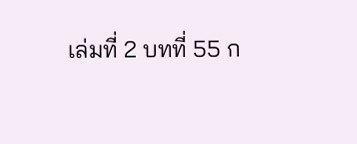เล่มที่ 2 บทที่ 55 ก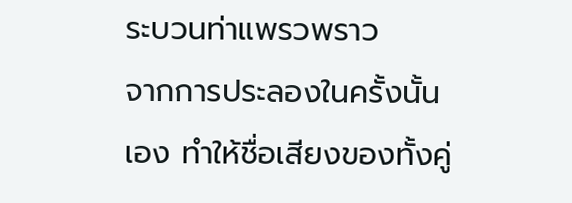ระบวนท่าแพรวพราว
จากการประลองในครั้งนั้นเอง ทำให้ชื่อเสียงของทั้งคู่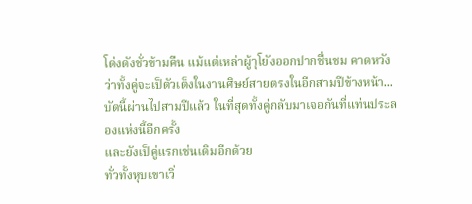โด่งดังชั่วข้ามคืน แม้แต่เหล่าผู้าุโยังออกปากชื่นชม คาดหวังว่าทั้งคู่จะเป็ตัวเต็งในงานศิษย์สายตรงในอีกสามปีข้างหน้า...
บัดนี้ผ่านไปสามปีแล้ว ในที่สุดทั้งคู่กลับมาเจอกันที่แท่นประลองแห่งนี้อีกครั้ง
และยังเป็คู่แรกเช่นเดิมอีกด้วย
ทั่วทั้งหุบเขาเวิ่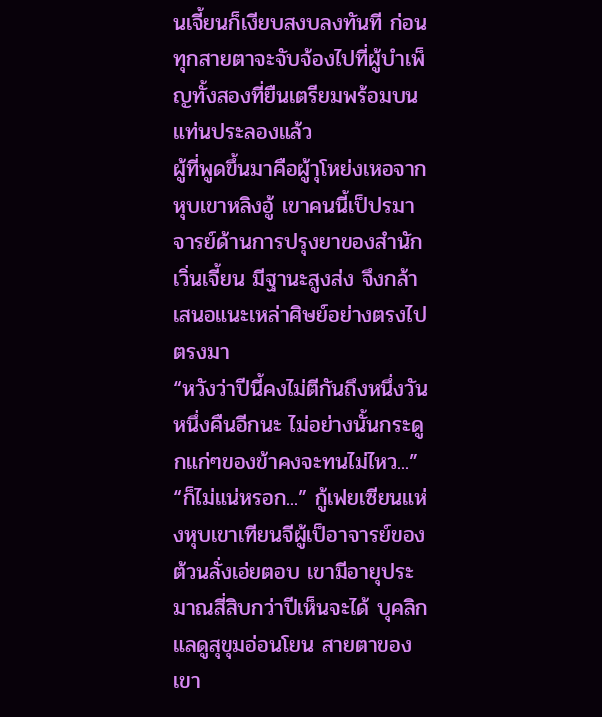นเจี้ยนก็เงียบสงบลงทันที ก่อนทุกสายตาจะจับจ้องไปที่ผู้บำเพ็ญทั้งสองที่ยืนเตรียมพร้อมบนแท่นประลองแล้ว
ผู้ที่พูดขึ้นมาคือผู้าุโหย่งเหอจากหุบเขาหลิงอู้ เขาคนนี้เป็ปรมาจารย์ด้านการปรุงยาของสำนักเวิ่นเจี้ยน มีฐานะสูงส่ง จึงกล้าเสนอแนะเหล่าศิษย์อย่างตรงไปตรงมา
“หวังว่าปีนี้คงไม่ตีกันถึงหนึ่งวันหนึ่งคืนอีกนะ ไม่อย่างนั้นกระดูกแก่ๆของข้าคงจะทนไม่ไหว...”
“ก็ไม่แน่หรอก...” กู้เฟยเซียนแห่งหุบเขาเทียนจีผู้เป็อาจารย์ของต้วนลั่งเอ่ยตอบ เขามีอายุประมาณสี่สิบกว่าปีเห็นจะได้ บุคลิกแลดูสุขุมอ่อนโยน สายตาของเขา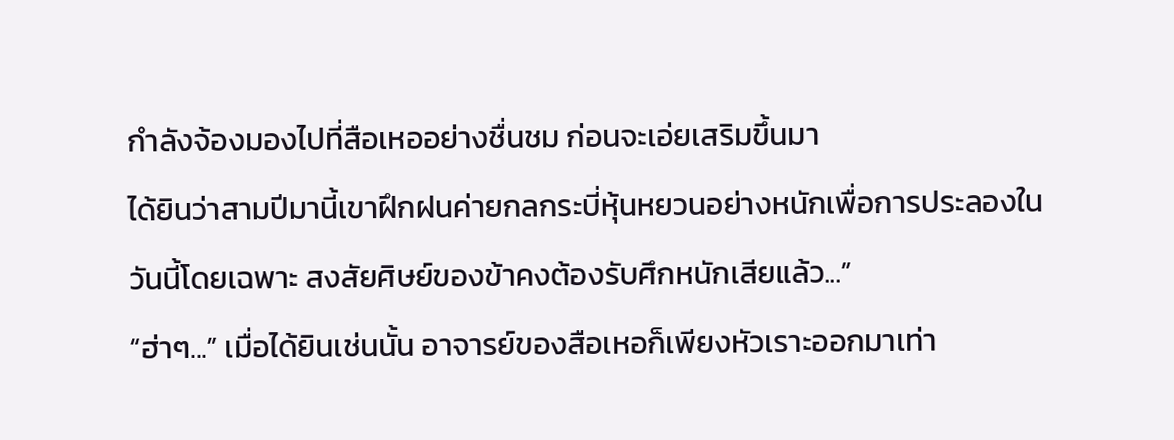กำลังจ้องมองไปที่สือเหออย่างชื่นชม ก่อนจะเอ่ยเสริมขึ้นมา
ได้ยินว่าสามปีมานี้เขาฝึกฝนค่ายกลกระบี่หุ้นหยวนอย่างหนักเพื่อการประลองในวันนี้โดยเฉพาะ สงสัยศิษย์ของข้าคงต้องรับศึกหนักเสียแล้ว...”
“ฮ่าๆ...” เมื่อได้ยินเช่นนั้น อาจารย์ของสือเหอก็เพียงหัวเราะออกมาเท่า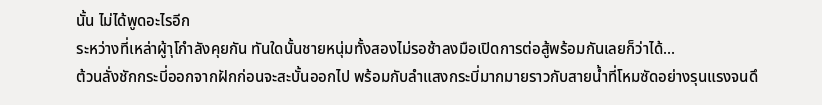นั้น ไม่ได้พูดอะไรอีก
ระหว่างที่เหล่าผู้าุโกำลังคุยกัน ทันใดนั้นชายหนุ่มทั้งสองไม่รอช้าลงมือเปิดการต่อสู้พร้อมกันเลยก็ว่าได้...
ต้วนลั่งชักกระบี่ออกจากฝักก่อนจะสะบั้นออกไป พร้อมกับลำแสงกระบี่มากมายราวกับสายน้ำที่โหมซัดอย่างรุนแรงจนดึ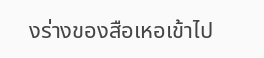งร่างของสือเหอเข้าไป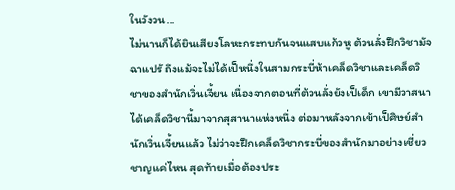ในวังวน...
ไม่นานก็ได้ยินเสียงโลหะกระทบกันจนแสบแก้วหู ต้วนลั่งฝึกวิชามัจฉาแปรั ถึงแม้จะไม่ได้เป็หนึ่งในสามกระบี่ห้าเคล็ดวิชาและเคล็ดวิชาของสำนักเวิ่นเจี้ยน เนื่องจากตอนที่ต้วนลั่งยังเป็เด็ก เขามีวาสนาได้เคล็ดวิชานี้มาจากสุสานาแห่งหนึ่ง ต่อมาหลังจากเข้าเป็ศิษย์สำนักเวิ่นเจี้ยนแล้ว ไม่ว่าจะฝึกเคล็ดวิชากระบี่ของสำนักมาอย่างเชี่ยวชาญแค่ไหน สุดท้ายเมื่อต้องประ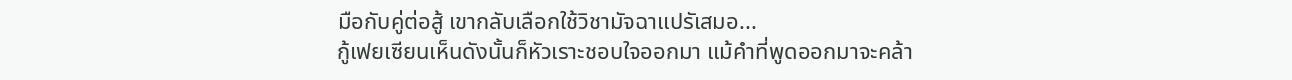มือกับคู่ต่อสู้ เขากลับเลือกใช้วิชามัจฉาแปรัเสมอ...
กู้เฟยเซียนเห็นดังนั้นก็หัวเราะชอบใจออกมา แม้คำที่พูดออกมาจะคล้า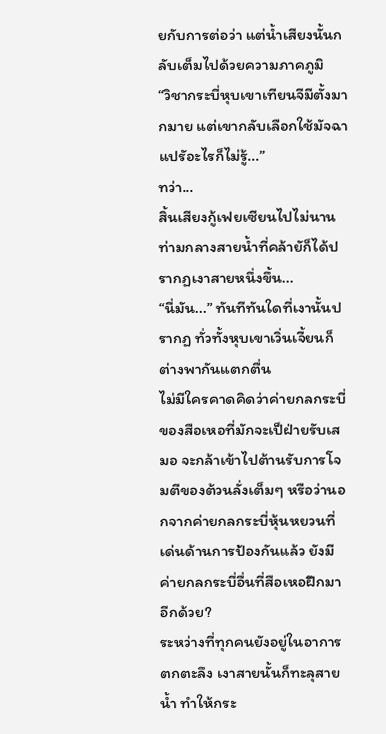ยกับการต่อว่า แต่น้ำเสียงนั้นกลับเต็มไปด้วยความภาคภูมิ
“วิชากระบี่หุบเขาเทียนจีมีตั้งมากมาย แต่เขากลับเลือกใช้มัจฉาแปรัอะไรก็ไม่รู้...”
ทว่า...
สิ้นเสียงกู้เฟยเซียนไปไม่นาน ท่ามกลางสายน้ำที่คล้ายัก็ได้ปรากฏเงาสายหนึ่งขึ้น...
“นี่มัน...” ทันทีทันใดที่เงานั้นปรากฏ ทั่วทั้งหุบเขาเวิ่นเจี้ยนก็ต่างพากันแตกตื่น
ไม่มีใครคาดคิดว่าค่ายกลกระบี่ของสือเหอที่มักจะเป็ฝ่ายรับเสมอ จะกล้าเข้าไปต้านรับการโจมตีของต้วนลั่งเต็มๆ หรือว่านอกจากค่ายกลกระบี่หุ้นหยวนที่เด่นด้านการป้องกันแล้ว ยังมีค่ายกลกระบี่อื่นที่สือเหอฝึกมาอีกด้วย?
ระหว่างที่ทุกคนยังอยู่ในอาการตกตะลึง เงาสายนั้นก็ทะลุสายน้ำ ทำให้กระ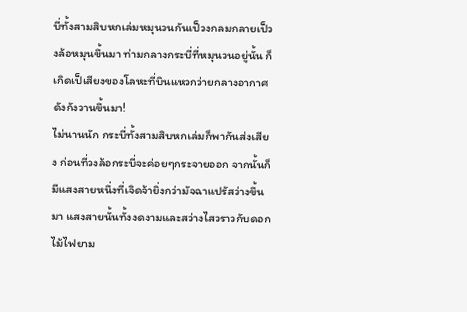บี่ทั้งสามสิบหกเล่มหมุนวนกันเป็วงกลมกลายเป็วงล้อหมุนขึ้นมา ท่ามกลางกระบี่ที่หมุนวนอยู่นั้น ก็เกิดเป็เสียงของโลหะที่บินแหวกว่ายกลางอากาศดังกังวานขึ้นมา!
ไม่นานนัก กระบี่ทั้งสามสิบหกเล่มก็พากันส่งเสียง ก่อนที่วงล้อกระบี่จะค่อยๆกระจายออก จากนั้นก็มีแสงสายหนึ่งที่เจิดจ้ายิ่งกว่ามัจฉาแปรัสว่างขึ้นมา แสงสายนั้นทั้งงดงามและสว่างไสวราวกับดอกไม้ไฟยาม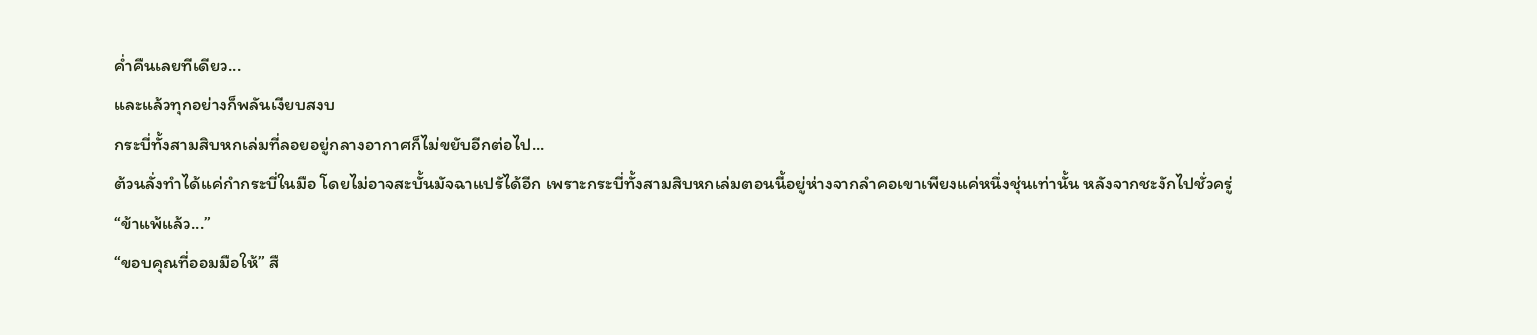ค่ำคืนเลยทีเดียว...
และแล้วทุกอย่างก็พลันเงียบสงบ
กระบี่ทั้งสามสิบหกเล่มที่ลอยอยู่กลางอากาศก็ไม่ขยับอีกต่อไป...
ต้วนลั่งทำได้แค่กำกระบี่ในมือ โดยไม่อาจสะบั้นมัจฉาแปรัได้อีก เพราะกระบี่ทั้งสามสิบหกเล่มตอนนี้อยู่ห่างจากลำคอเขาเพียงแค่หนึ่งชุ่นเท่านั้น หลังจากชะงักไปชั่วครู่
“ข้าแพ้แล้ว...”
“ขอบคุณที่ออมมือให้” สื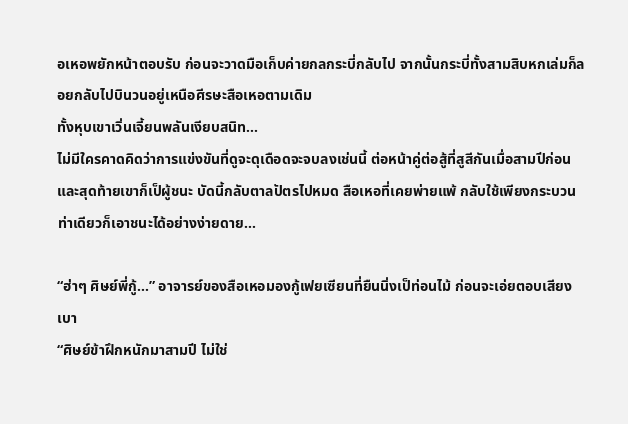อเหอพยักหน้าตอบรับ ก่อนจะวาดมือเก็บค่ายกลกระบี่กลับไป จากนั้นกระบี่ทั้งสามสิบหกเล่มก็ลอยกลับไปบินวนอยู่เหนือศีรษะสือเหอตามเดิม
ทั้งหุบเขาเวิ่นเจี้ยนพลันเงียบสนิท...
ไม่มีใครคาดคิดว่าการแข่งขันที่ดูจะดุเดือดจะจบลงเช่นนี้ ต่อหน้าคู่ต่อสู้ที่สูสีกันเมื่อสามปีก่อน และสุดท้ายเขาก็เป็ผู้ชนะ บัดนี้กลับตาลปัตรไปหมด สือเหอที่เคยพ่ายแพ้ กลับใช้เพียงกระบวนท่าเดียวก็เอาชนะได้อย่างง่ายดาย...

“ฮ่าๆ ศิษย์พี่กู้...” อาจารย์ของสือเหอมองกู้เฟยเซียนที่ยืนนิ่งเป็ท่อนไม้ ก่อนจะเอ่ยตอบเสียงเบา
“ศิษย์ข้าฝึกหนักมาสามปี ไม่ใช่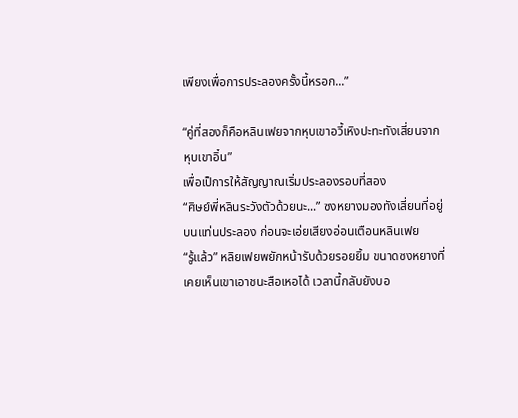เพียงเพื่อการประลองครั้งนี้หรอก...”

“คู่ที่สองก็คือหลินเฟยจากหุบเขาอวี้เหิงปะทะทังเสี่ยนจากหุบเขาอิ๋น”
เพื่อเป็การให้สัญญาณเริ่มประลองรอบที่สอง
“ศิษย์พี่หลินระวังตัวด้วยนะ...” ซงหยางมองทังเสี่ยนที่อยู่บนแท่นประลอง ก่อนจะเอ่ยเสียงอ่อนเตือนหลินเฟย
“รู้แล้ว” หลิยเฟยพยักหน้ารับด้วยรอยยิ้ม ขนาดซงหยางที่เคยเห็นเขาเอาชนะสือเหอได้ เวลานี้กลับยังบอ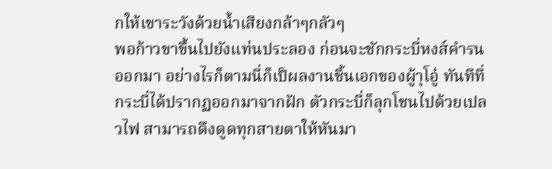กให้เขาระวังด้วยน้ำเสียงกล้าๆกลัวๆ
พอก้าวขาขึ้นไปยังแท่นประลอง ก่อนจะชักกระบี่หงส์คำรนออกมา อย่างไรก็ตามนี่ก็เป็ผลงานชิ้นเอกของผู้าุโอู๋ ทันทีที่กระบี่ได้ปรากฏออกมาจากฝัก ตัวกระบี่ก็ลุกโชนไปด้วยเปลวไฟ สามารถดึงดูดทุกสายตาให้หันมา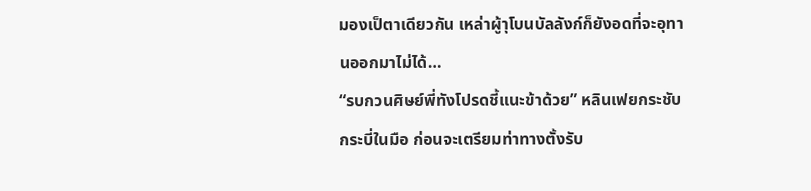มองเป็ตาเดียวกัน เหล่าผู้าุโบนบัลลังก์ก็ยังอดที่จะอุทานออกมาไม่ได้…
“รบกวนศิษย์พี่ทังโปรดชี้แนะข้าด้วย” หลินเฟยกระชับกระบี่ในมือ ก่อนจะเตรียมท่าทางตั้งรับ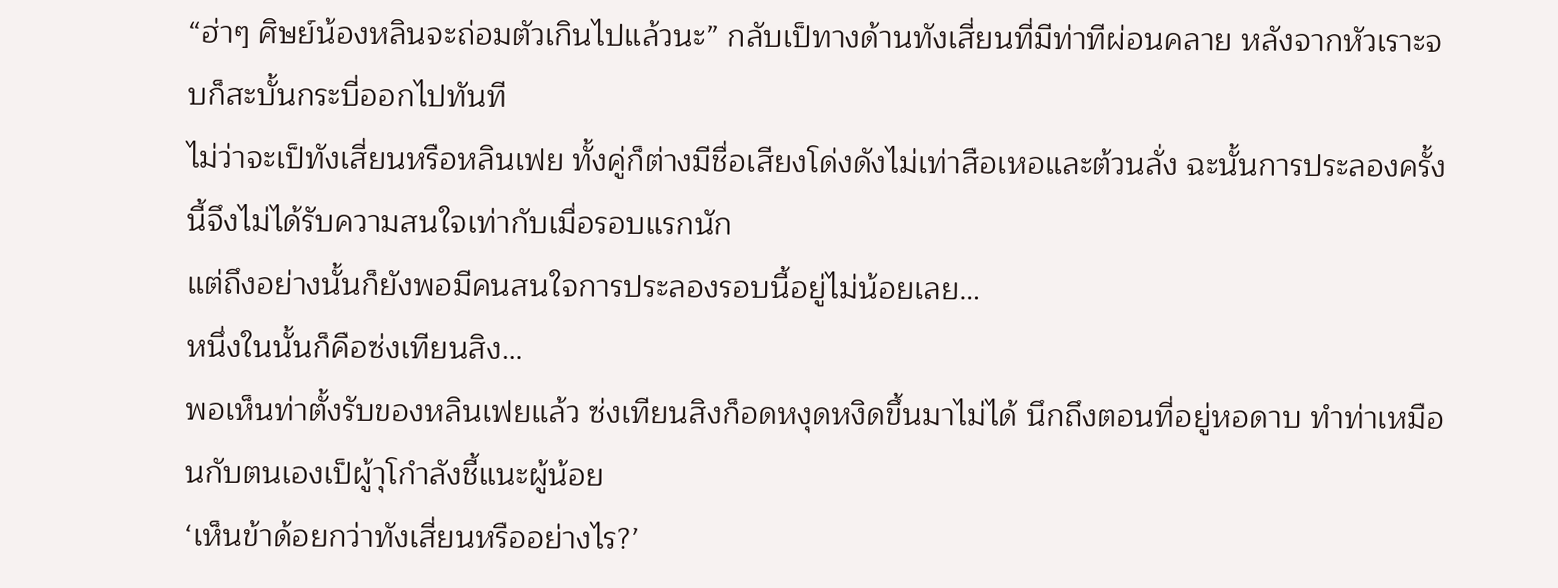“ฮ่าๆ ศิษย์น้องหลินจะถ่อมตัวเกินไปแล้วนะ” กลับเป็ทางด้านทังเสี่ยนที่มีท่าทีผ่อนคลาย หลังจากหัวเราะจบก็สะบั้นกระบี่ออกไปทันที
ไม่ว่าจะเป็ทังเสี่ยนหรือหลินเฟย ทั้งคู่ก็ต่างมีชื่อเสียงโด่งดังไม่เท่าสือเหอและต้วนลั่ง ฉะนั้นการประลองครั้งนี้จึงไม่ได้รับความสนใจเท่ากับเมื่อรอบแรกนัก
แต่ถึงอย่างนั้นก็ยังพอมีคนสนใจการประลองรอบนี้อยู่ไม่น้อยเลย…
หนึ่งในนั้นก็คือซ่งเทียนสิง…
พอเห็นท่าตั้งรับของหลินเฟยแล้ว ซ่งเทียนสิงก็อดหงุดหงิดขึ้นมาไม่ได้ นึกถึงตอนที่อยู่หอดาบ ทำท่าเหมือนกับตนเองเป็ผู้าุโกำลังชี้แนะผู้น้อย
‘เห็นข้าด้อยกว่าทังเสี่ยนหรืออย่างไร?’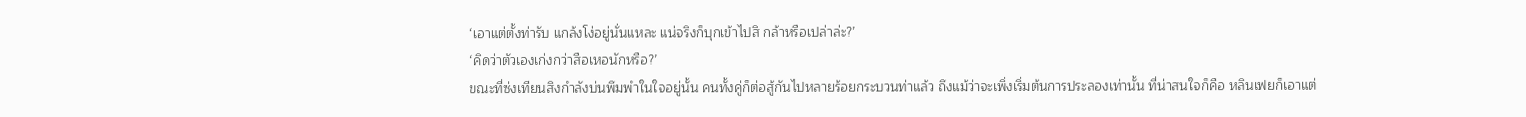‘เอาแต่ตั้งท่ารับ แกล้งโง่อยู่นั่นแหละ แน่จริงก็บุกเข้าไปสิ กล้าหรือเปล่าล่ะ?’
‘คิดว่าตัวเองเก่งกว่าสือเหอนักหรือ?’
ขณะที่ซ่งเทียนสิงกำลังบ่นพึมพำในใจอยู่นั้น คนทั้งคู่ก็ต่อสู้กันไปหลายร้อยกระบวนท่าแล้ว ถึงแม้ว่าจะเพิ่งเริ่มต้นการประลองเท่านั้น ที่น่าสนใจก็คือ หลินเฟยก็เอาแต่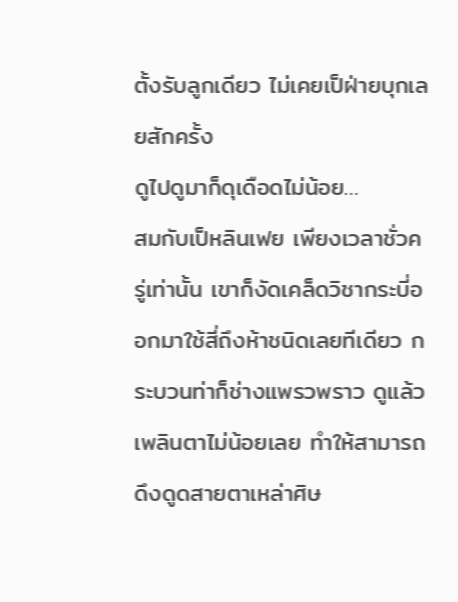ตั้งรับลูกเดียว ไม่เคยเป็ฝ่ายบุกเลยสักครั้ง
ดูไปดูมาก็ดุเดือดไม่น้อย…
สมกับเป็หลินเฟย เพียงเวลาชั่วครู่เท่านั้น เขาก็งัดเคล็ดวิชากระบี่ออกมาใช้สี่ถึงห้าชนิดเลยทีเดียว กระบวนท่าก็ช่างแพรวพราว ดูแล้วเพลินตาไม่น้อยเลย ทำให้สามารถดึงดูดสายตาเหล่าศิษ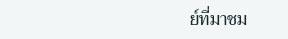ย์ที่มาชม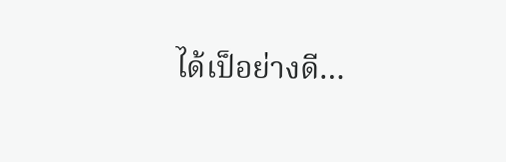ได้เป็อย่างดี…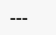---